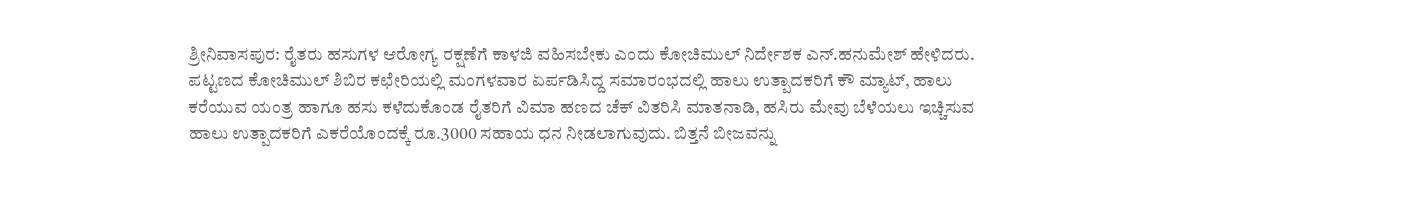ಶ್ರೀನಿವಾಸಪುರ: ರೈತರು ಹಸುಗಳ ಆರೋಗ್ಯ ರಕ್ಷಣೆಗೆ ಕಾಳಜಿ ವಹಿಸಬೇಕು ಎಂದು ಕೋಚಿಮುಲ್‌ ನಿರ್ದೇಶಕ ಎನ್‌.ಹನುಮೇಶ್‌ ಹೇಳಿದರು. ಪಟ್ಟಣದ ಕೋಚಿಮುಲ್ ಶಿಬಿರ ಕಛೇರಿಯಲ್ಲಿ ಮಂಗಳವಾರ ಏರ್ಪಡಿಸಿದ್ದ ಸಮಾರಂಭದಲ್ಲಿ ಹಾಲು ಉತ್ಪಾದಕರಿಗೆ ಕೌ ಮ್ಯಾಟ್‌, ಹಾಲು ಕರೆಯುವ ಯಂತ್ರ ಹಾಗೂ ಹಸು ಕಳೆದುಕೊಂಡ ರೈತರಿಗೆ ವಿಮಾ ಹಣದ ಚೆಕ್‌ ವಿತರಿಸಿ ಮಾತನಾಡಿ, ಹಸಿರು ಮೇವು ಬೆಳೆಯಲು ಇಚ್ಚಿಸುವ ಹಾಲು ಉತ್ಪಾದಕರಿಗೆ ಎಕರೆಯೊಂದಕ್ಕೆ ರೂ.3000 ಸಹಾಯ ಧನ ನೀಡಲಾಗುವುದು. ಬಿತ್ತನೆ ಬೀಜವನ್ನು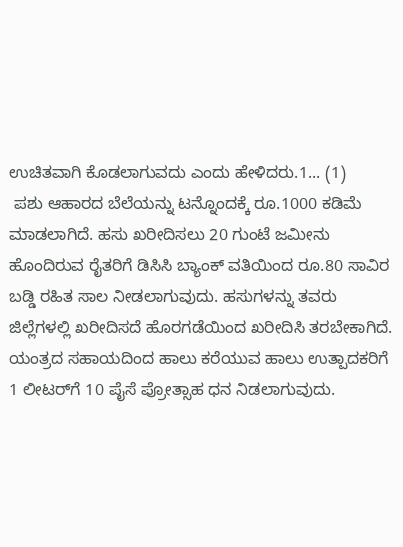ಉಚಿತವಾಗಿ ಕೊಡಲಾಗುವದು ಎಂದು ಹೇಳಿದರು.1... (1)
 ಪಶು ಆಹಾರದ ಬೆಲೆಯನ್ನು ಟನ್ನೊಂದಕ್ಕೆ ರೂ.1000 ಕಡಿಮೆ ಮಾಡಲಾಗಿದೆ. ಹಸು ಖರೀದಿಸಲು 20 ಗುಂಟೆ ಜಮೀನು ಹೊಂದಿರುವ ರೈತರಿಗೆ ಡಿಸಿಸಿ ಬ್ಯಾಂಕ್‌ ವತಿಯಿಂದ ರೂ.80 ಸಾವಿರ ಬಡ್ಡಿ ರಹಿತ ಸಾಲ ನೀಡಲಾಗುವುದು. ಹಸುಗಳನ್ನು ತವರು ಜಿಲ್ಲೆಗಳಲ್ಲಿ ಖರೀದಿಸದೆ ಹೊರಗಡೆಯಿಂದ ಖರೀದಿಸಿ ತರಬೇಕಾಗಿದೆ. ಯಂತ್ರದ ಸಹಾಯದಿಂದ ಹಾಲು ಕರೆಯುವ ಹಾಲು ಉತ್ಪಾದಕರಿಗೆ 1 ಲೀಟರ್‌ಗೆ 10 ಪೈಸೆ ಪ್ರೋತ್ಸಾಹ ಧನ ನಿಡಲಾಗುವುದು.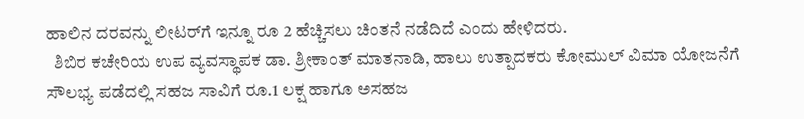ಹಾಲಿನ ದರವನ್ನು ಲೀಟರ್‌ಗೆ ಇನ್ನೂ ರೂ 2 ಹೆಚ್ಚಿಸಲು ಚಿಂತನೆ ನಡೆದಿದೆ ಎಂದು ಹೇಳಿದರು.
  ಶಿಬಿರ ಕಚೇರಿಯ ಉಪ ವ್ಯವಸ್ಥಾಪಕ ಡಾ. ಶ್ರೀಕಾಂತ್‌ ಮಾತನಾಡಿ, ಹಾಲು ಉತ್ಪಾದಕರು ಕೋಮುಲ್‌ ವಿಮಾ ಯೋಜನೆಗೆ ಸೌಲಭ್ಯ ಪಡೆದಲ್ಲಿ ಸಹಜ ಸಾವಿಗೆ ರೂ.1 ಲಕ್ಷ ಹಾಗೂ ಅಸಹಜ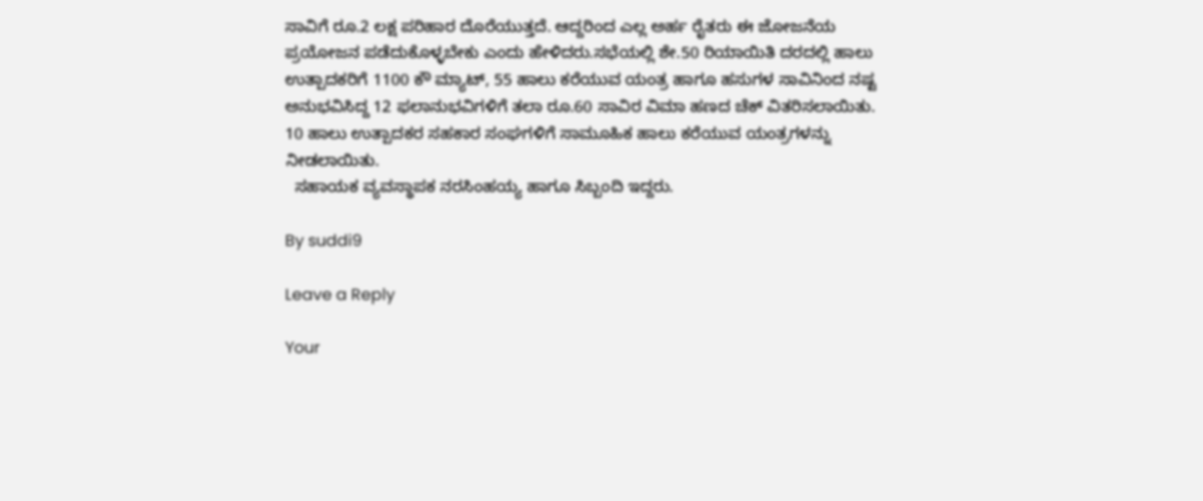ಸಾವಿಗೆ ರೂ.2 ಲಕ್ಷ ಪರಿಹಾರ ದೊರೆಯುತ್ತದೆ. ಆದ್ದರಿಂದ ಎಲ್ಲ ಅರ್ಹ ರೈತರು ಈ ಜೋಜನೆಯ ಪ್ರಯೋಜನ ಪಡೆದುಕೊಳ್ಳಬೇಕು ಎಂದು ಹೇಳಿದರು.ಸಭೆಯಲ್ಲಿ ಶೇ.50 ರಿಯಾಯಿತಿ ದರದಲ್ಲಿ ಹಾಲು ಉತ್ಪಾದಕರಿಗೆ 1100 ಕೌ ಮ್ಯಾಟ್‌, 55 ಹಾಲು ಕರೆಯುವ ಯಂತ್ರ ಹಾಗೂ ಹಸುಗಳ ಸಾವಿನಿಂದ ನಷ್ಟ ಅನುಭವಿಸಿದ್ದ 12 ಫಲಾನುಭವಿಗಳಿಗೆ ತಲಾ ರೂ.60 ಸಾವಿರ ವಿಮಾ ಹಣದ ಚೆಕ್ ವಿತರಿಸಲಾಯಿತು. 10 ಹಾಲು ಉತ್ಪಾದಕರ ಸಹಕಾರ ಸಂಘಗಳಿಗೆ ಸಾಮೂಹಿಕ ಹಾಲು ಕರೆಯುವ ಯಂತ್ರಗಳನ್ನು ನೀಡಲಾಯಿತು.
  ಸಹಾಯಕ ವ್ಯವಸ್ಥಾಪಕ ನರಸಿಂಹಯ್ಯ ಹಾಗೂ ಸಿಬ್ಬಂದಿ ಇದ್ದರು.

By suddi9

Leave a Reply

Your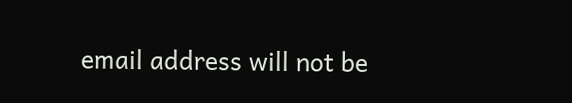email address will not be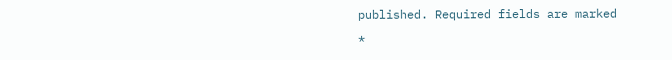published. Required fields are marked *